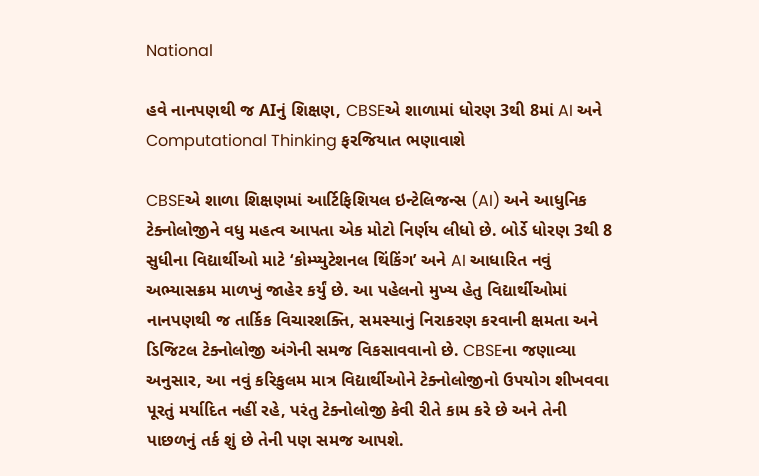National

હવે નાનપણથી જ AIનું શિક્ષણ, CBSEએ શાળામાં ધોરણ 3થી 8માં AI અને Computational Thinking ફરજિયાત ભણાવાશે

CBSEએ શાળા શિક્ષણમાં આર્ટિફિશિયલ ઇન્ટેલિજન્સ (AI) અને આધુનિક ટેક્નોલોજીને વધુ મહત્વ આપતા એક મોટો નિર્ણય લીધો છે. બોર્ડે ધોરણ 3થી 8 સુધીના વિદ્યાર્થીઓ માટે ‘કોમ્પ્યુટેશનલ થિંકિંગ’ અને AI આધારિત નવું અભ્યાસક્રમ માળખું જાહેર કર્યું છે. આ પહેલનો મુખ્ય હેતુ વિદ્યાર્થીઓમાં નાનપણથી જ તાર્કિક વિચારશક્તિ, સમસ્યાનું નિરાકરણ કરવાની ક્ષમતા અને ડિજિટલ ટેક્નોલોજી અંગેની સમજ વિકસાવવાનો છે. CBSEના જણાવ્યા અનુસાર, આ નવું કરિકુલમ માત્ર વિદ્યાર્થીઓને ટેક્નોલોજીનો ઉપયોગ શીખવવા પૂરતું મર્યાદિત નહીં રહે, પરંતુ ટેક્નોલોજી કેવી રીતે કામ કરે છે અને તેની પાછળનું તર્ક શું છે તેની પણ સમજ આપશે.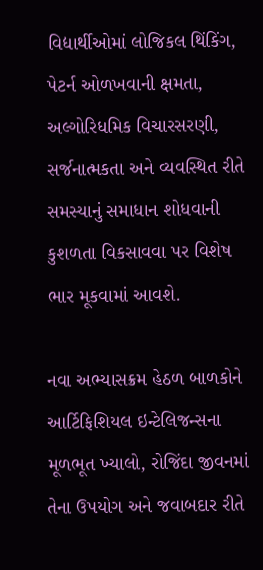વિદ્યાર્થીઓમાં લોજિકલ થિંકિંગ, પેટર્ન ઓળખવાની ક્ષમતા, અલ્ગોરિધમિક વિચારસરણી, સર્જનાત્મકતા અને વ્યવસ્થિત રીતે સમસ્યાનું સમાધાન શોધવાની કુશળતા વિકસાવવા પર વિશેષ ભાર મૂકવામાં આવશે.

નવા અભ્યાસક્રમ હેઠળ બાળકોને આર્ટિફિશિયલ ઇન્ટેલિજન્સના મૂળભૂત ખ્યાલો, રોજિંદા જીવનમાં તેના ઉપયોગ અને જવાબદાર રીતે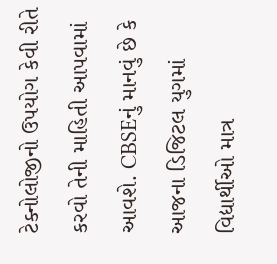ટેક્નોલોજીનો ઉપયોગ કેવી રીતે કરવો તેની માહિતી આપવામાં આવશે. CBSEનું માનવું છે કે આજના ડિજિટલ યુગમાં વિદ્યાર્થીઓ માત્ર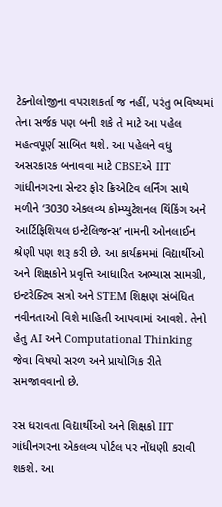ટેક્નોલોજીના વપરાશકર્તા જ નહીં, પરંતુ ભવિષ્યમાં તેના સર્જક પણ બની શકે તે માટે આ પહેલ મહત્વપૂર્ણ સાબિત થશે. આ પહેલને વધુ અસરકારક બનાવવા માટે CBSEએ IIT ગાંધીનગરના સેન્ટર ફોર ક્રિએટિવ લર્નિંગ સાથે મળીને ‘3030 એકલવ્ય કોમ્પ્યુટેશનલ થિંકિંગ અને આર્ટિફિશિયલ ઇન્ટેલિજન્સ’ નામની ઓનલાઈન શ્રેણી પણ શરૂ કરી છે. આ કાર્યક્રમમાં વિદ્યાર્થીઓ અને શિક્ષકોને પ્રવૃત્તિ આધારિત અભ્યાસ સામગ્રી, ઇન્ટરેક્ટિવ સત્રો અને STEM શિક્ષણ સંબંધિત નવીનતાઓ વિશે માહિતી આપવામાં આવશે. તેનો હેતુ AI અને Computational Thinking જેવા વિષયો સરળ અને પ્રાયોગિક રીતે સમજાવવાનો છે.

રસ ધરાવતા વિદ્યાર્થીઓ અને શિક્ષકો IIT ગાંધીનગરના એકલવ્ય પોર્ટલ પર નોંધણી કરાવી શકશે. આ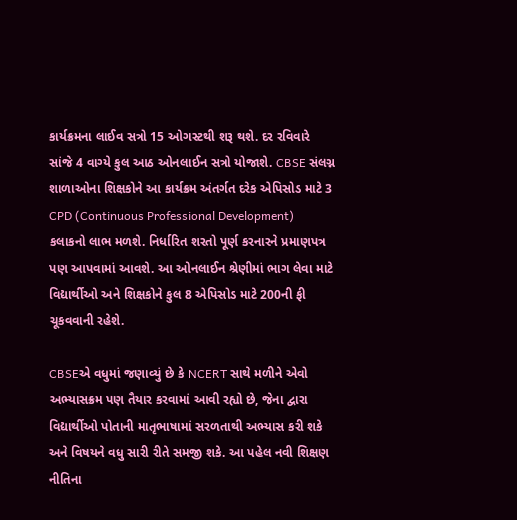કાર્યક્રમના લાઈવ સત્રો 15 ઓગસ્ટથી શરૂ થશે. દર રવિવારે સાંજે 4 વાગ્યે કુલ આઠ ઓનલાઈન સત્રો યોજાશે. CBSE સંલગ્ન શાળાઓના શિક્ષકોને આ કાર્યક્રમ અંતર્ગત દરેક એપિસોડ માટે 3 CPD (Continuous Professional Development) કલાકનો લાભ મળશે. નિર્ધારિત શરતો પૂર્ણ કરનારને પ્રમાણપત્ર પણ આપવામાં આવશે. આ ઓનલાઈન શ્રેણીમાં ભાગ લેવા માટે વિદ્યાર્થીઓ અને શિક્ષકોને કુલ 8 એપિસોડ માટે 200ની ફી ચૂકવવાની રહેશે.

CBSEએ વધુમાં જણાવ્યું છે કે NCERT સાથે મળીને એવો અભ્યાસક્રમ પણ તૈયાર કરવામાં આવી રહ્યો છે, જેના દ્વારા વિદ્યાર્થીઓ પોતાની માતૃભાષામાં સરળતાથી અભ્યાસ કરી શકે અને વિષયને વધુ સારી રીતે સમજી શકે. આ પહેલ નવી શિક્ષણ નીતિના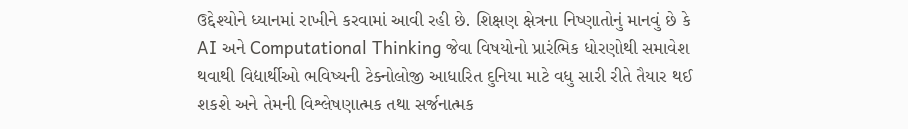ઉદ્દેશ્યોને ધ્યાનમાં રાખીને કરવામાં આવી રહી છે. શિક્ષણ ક્ષેત્રના નિષ્ણાતોનું માનવું છે કે AI અને Computational Thinking જેવા વિષયોનો પ્રારંભિક ધોરણોથી સમાવેશ થવાથી વિદ્યાર્થીઓ ભવિષ્યની ટેક્નોલોજી આધારિત દુનિયા માટે વધુ સારી રીતે તૈયાર થઈ શકશે અને તેમની વિશ્લેષણાત્મક તથા સર્જનાત્મક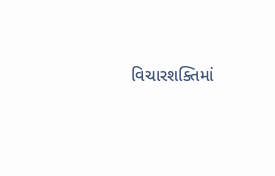વિચારશક્તિમાં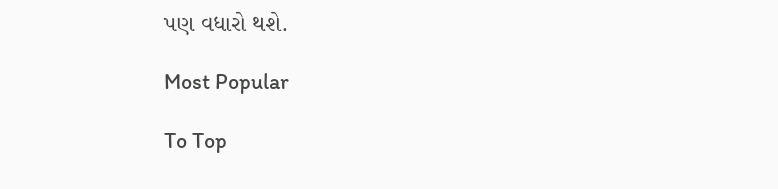પણ વધારો થશે.

Most Popular

To Top